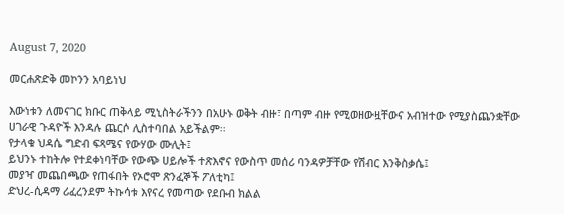August 7, 2020

መርሐጽድቅ መኮንን አባይነህ

እውነቱን ለመናገር ክቡር ጠቅላይ ሚኒስትራችንን በአሁኑ ወቅት ብዙ፣ በጣም ብዙ የሚወዘውዟቸውና አብዝተው የሚያስጨንቋቸው ሀገራዊ ጉዳዮች እንዳሉ ጨርሶ ሊስተባበል አይችልም፡፡
የታላቁ ህዳሴ ግድብ ፍጻሜና የውሃው ሙሊት፤
ይህንኑ ተከትሎ የተደቀነባቸው የውጭ ሀይሎች ተጽእኖና የውስጥ መሰሪ ባንዳዎቻቸው የሽብር እንቅስቃሴ፤
መያዣ መጨበጫው የጠፋበት የኦሮሞ ጽንፈኞች ፖለቲካ፤
ድህረ-ሲዳማ ሪፈረንደም ትኩሳቱ እየናረ የመጣው የደቡብ ክልል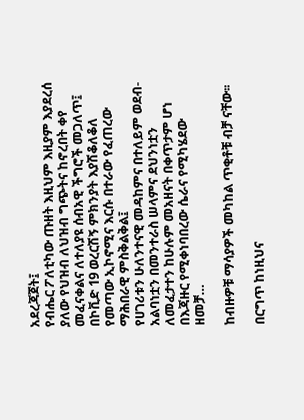አደረጃጀት፤
የብሔር ፖለቲካው ጡዘት እዚህም እዚያም እያደረሰ ያለው የህዝብ ለህዝብ ግጭትና ከኖረበት ቀየ መፈናቀልና ለተለያዩ ሰብአዊ ችግሮች መጋለጥ፤
በኮቪድ 19 ወረርሽኝ ምክንያት እያሽቆለቆለ የመጣው ኢኮኖሚና እርሱ በተራው የፈጠረው ማሕበራዊ ምስቅልቅል፤
የሀገሪቱን ሁለንተናዊ መዳከምና በተለይም ወደብ-አልባነቷን በመንተራስ ሠላምና ደህንነቷን ለመፈታተን ከሁሉም መአዘናት በቀጥታም ሆነ በእጃዙር የሚቀነባበረው ሴራና የሚካሄደው ዘመቻ…

ከብዙዎቹ ማሳያዎች መካከል ጥቂቶቹ ብቻ ናቸው፡፡

በርግጥ ከነዚህና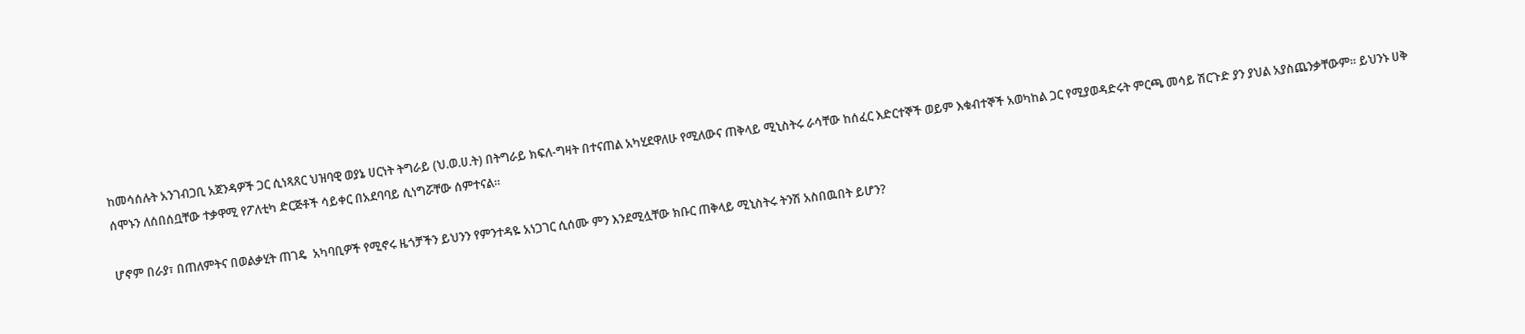ከመሳሰሉት አንገብጋቢ አጀንዳዎች ጋር ሲነጻጸር ህዝባዊ ወያኔ ሀርነት ትግራይ (ህ.ወ.ሀ.ት) በትግራይ ክፍለ-ግዛት በተናጠል አካሂደዋለሁ የሚለውና ጠቅላይ ሚኒስትሩ ራሳቸው ከሰፈር እድርተኞች ወይም እቁብተኞች አወካከል ጋር የሚያወዳድሩት ምርጫ መሳይ ሽርጉድ ያን ያህል አያስጨንቃቸውም፡፡ ይህንኑ ሀቅ ሰሞኑን ለሰበሰቧቸው ተቃዋሚ የፖለቲካ ድርጅቶች ሳይቀር በአደባባይ ሲነግሯቸው ሰምተናል፡፡

ሆኖም በራያ፣ በጠለምትና በወልቃሂት ጠገዴ  አካባቢዎች የሚኖሩ ዜጎቻችን ይህንን የምንተዳዬ አነጋገር ሲሰሙ ምን እንደሚሏቸው ክቡር ጠቅላይ ሚኒስትሩ ትንሽ አስበዉበት ይሆን?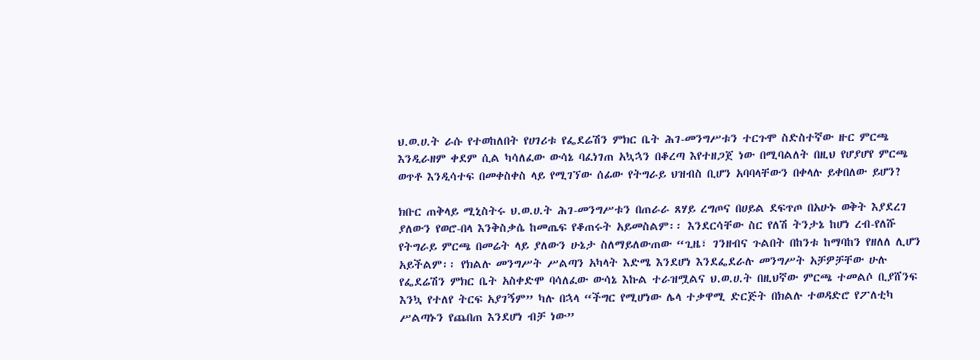ህ.ወ.ሀ.ት ራሱ የተወከለበት የሀገሪቱ የፌደሬሽን ምክር ቤት ሕገ-መንግሥቱን ተርጉሞ ስድስተኛው ዙር ምርጫ እንዲራዘም ቀደም ሲል ካሳለፈው ውሳኔ ባፈነገጠ አኳኋን በቆረጣ እየተዘጋጀ ነው በሚባልለት በዚህ የሆያሆየ ምርጫ ወጥቶ እንዲሳተፍ በመቀስቀስ ላይ የሚገኘው ሰፊው የትግራይ ህዝብስ ቢሆን አባባላቸውን በቀላሉ ይቀበለው ይሆን?

ክቡር ጠቅላይ ሚኒስትሩ ህ.ወ.ሀ.ት ሕገ-መንግሥቱን በጠራራ ጸሃይ ረግጦና በሀይል ደፍጥጦ በአሁኑ ወቅት እያደረገ ያለውን የወሮ-በላ እንቅስቃሴ ከመጤፍ የቆጠሩት አይመስልም፡፡ እንደርሳቸው ስር የለሽ ትንታኔ ከሆነ ረብ-የለሹ የትግራይ ምርጫ በመሬት ላይ ያለውን ሁኔታ ስለማይለውጠው “ጊዜ፣ ገንዘብና ጉልበት በከንቱ ከማባከን የዘለለ ሊሆን አይችልም፡፡ የክልሉ መንግሥት ሥልጣን አካላት እድሜ እንደሆነ እንደፌደራሉ መንግሥት አቻዎቻቸው ሁሉ የፌደሬሽን ምክር ቤት አስቀድሞ ባሳለፈው ውሳኔ እኩል ተራዝሟልና ህ.ወ.ሀ.ት በዚህኛው ምርጫ ተመልሶ ቢያሸንፍ እንኳ የተለየ ትርፍ አያገኝም” ካሉ በኋላ “ችግር የሚሆነው ሌላ ተቃዋሚ ድርጅት በክልሉ ተወዳድሮ የፖለቲካ ሥልጣኑን የጨበጠ እንደሆነ ብቻ ነው”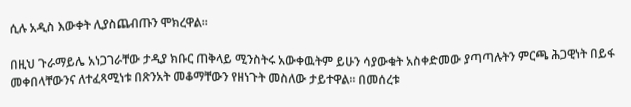ሲሉ አዲስ እውቀት ሊያስጨብጡን ሞክረዋል፡፡

በዚህ ጉራማይሌ አነጋገራቸው ታዲያ ክቡር ጠቅላይ ሚንስትሩ አውቀዉትም ይሁን ሳያውቁት አስቀድመው ያጣጣሉትን ምርጫ ሕጋዊነት በይፋ መቀበላቸውንና ለተፈጻሚነቱ በጽንአት መቆማቸውን የዘነጉት መስለው ታይተዋል፡፡ በመሰረቱ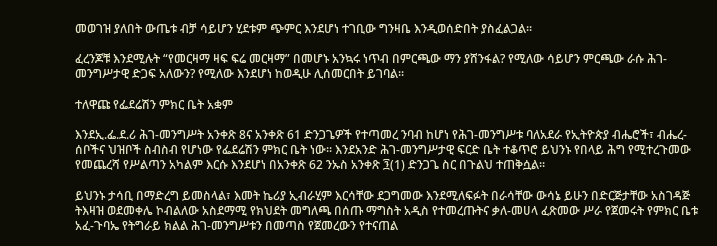መወገዝ ያለበት ውጤቱ ብቻ ሳይሆን ሂደቱም ጭምር እንደሆነ ተገቢው ግንዛቤ እንዲወሰድበት ያስፈልጋል፡፡

ፈረንጆቹ እንደሚሉት “የመርዛማ ዛፍ ፍሬ መርዛማ” በመሆኑ አንኳሩ ነጥብ በምርጫው ማን ያሸንፋል? የሚለው ሳይሆን ምርጫው ራሱ ሕገ-መንግሥታዊ ድጋፍ አለውን? የሚለው እንደሆነ ከወዲሁ ሊሰመርበት ይገባል፡፡

ተለዋጩ የፌደሬሽን ምክር ቤት አቋም

እንደኢ.ፌ.ደ.ሪ ሕገ-መንግሥት አንቀጽ 8ና አንቀጽ 61 ድንጋጌዎች የተጣመረ ንባብ ከሆነ የሕገ-መንግሥቱ ባለአደራ የኢትዮጵያ ብሔሮች፣ ብሔረ-ሰቦችና ህዝቦች ስብስብ የሆነው የፌደሬሽን ምክር ቤት ነው፡፡ እንደአንድ ሕገ-መንግሥታዊ ፍርድ ቤት ተቆጥሮ ይህንኑ የበላይ ሕግ የሚተረጉመው የመጨረሻ የሥልጣን አካልም እርሱ እንደሆነ በአንቀጽ 62 ንኡስ አንቀጽ ፺(1) ድንጋጌ ስር በጉልህ ተጠቅሷል፡፡

ይህንኑ ታሳቢ በማድረግ ይመስላል፣ እመት ኬሪያ ኢብራሂም እርሳቸው ደጋግመው እንደሚለፍፉት በራሳቸው ውሳኔ ይሁን በድርጅታቸው አስገዳጅ ትእዛዝ ወደመቀሌ ኮብልለው አስደማሚ የክህደት መግለጫ በሰጡ ማግስት አዲስ የተመረጡትና ቃለ-መሀላ ፈጽመው ሥራ የጀመሩት የምክር ቤቱ አፈ-ጉባኤ የትግራይ ክልል ሕገ-መንግሥቱን በመጣስ የጀመረውን የተናጠል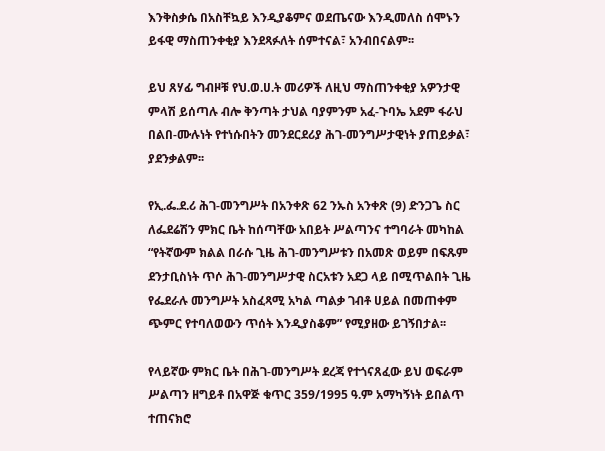እንቅስቃሴ በአስቸኳይ እንዲያቆምና ወደጤናው እንዲመለስ ሰሞኑን ይፋዊ ማስጠንቀቂያ እንደጻፉለት ሰምተናል፣ አንብበናልም፡፡

ይህ ጸሃፊ ግብዞቹ የህ.ወ.ሀ.ት መሪዎች ለዚህ ማስጠንቀቂያ አዎንታዊ ምላሽ ይሰጣሉ ብሎ ቅንጣት ታህል ባያምንም አፈ-ጉባኤ አደም ፋራህ በልበ-ሙሉነት የተነሱበትን መንደርደሪያ ሕገ-መንግሥታዊነት ያጠይቃል፣ ያደንቃልም፡፡

የኢ.ፌ.ደ.ሪ ሕገ-መንግሥት በአንቀጽ 62 ንኡስ አንቀጽ (9) ድንጋጌ ስር ለፌደሬሽን ምክር ቤት ከሰጣቸው አበይት ሥልጣንና ተግባራት መካከል “የትኛውም ክልል በራሱ ጊዜ ሕገ-መንግሥቱን በአመጽ ወይም በፍጹም ደንታቢስነት ጥሶ ሕገ-መንግሥታዊ ስርአቱን አደጋ ላይ በሚጥልበት ጊዜ የፌደራሉ መንግሥት አስፈጻሚ አካል ጣልቃ ገብቶ ሀይል በመጠቀም ጭምር የተባለወውን ጥሰት እንዲያስቆም” የሚያዘው ይገኝበታል፡፡

የላይኛው ምክር ቤት በሕገ-መንግሥት ደረጃ የተጎናጸፈው ይህ ወፍራም ሥልጣን ዘግይቶ በአዋጅ ቁጥር 359/1995 ዓ.ም አማካኝነት ይበልጥ ተጠናክሮ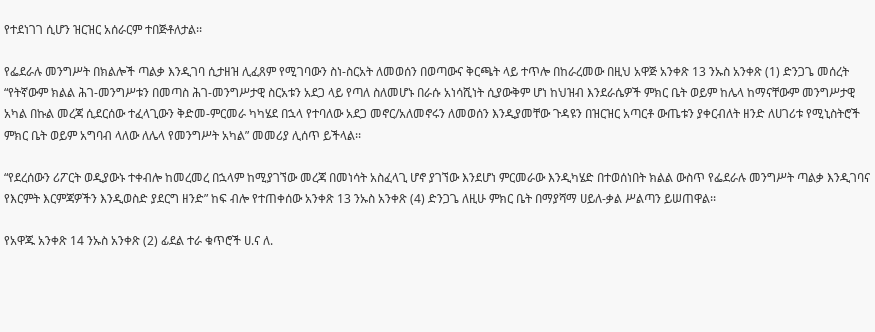የተደነገገ ሲሆን ዝርዝር አሰራርም ተበጅቶለታል፡፡

የፌደራሉ መንግሥት በክልሎች ጣልቃ እንዲገባ ሲታዘዝ ሊፈጸም የሚገባውን ስነ-ስርአት ለመወሰን በወጣውና ቅርጫት ላይ ተጥሎ በከራረመው በዚህ አዋጅ አንቀጽ 13 ንኡስ አንቀጽ (1) ድንጋጌ መሰረት “የትኛውም ክልል ሕገ-መንግሥቱን በመጣስ ሕገ-መንግሥታዊ ስርአቱን አደጋ ላይ የጣለ ስለመሆኑ በራሱ አነሳሺነት ሲያውቅም ሆነ ከህዝብ እንደራሴዎች ምክር ቤት ወይም ከሌላ ከማናቸውም መንግሥታዊ አካል በኩል መረጃ ሲደርሰው ተፈላጊውን ቅድመ-ምርመራ ካካሄደ በኋላ የተባለው አደጋ መኖር/አለመኖሩን ለመወሰን እንዲያመቸው ጉዳዩን በዝርዝር አጣርቶ ውጤቱን ያቀርብለት ዘንድ ለሀገሪቱ የሚኒስትሮች ምክር ቤት ወይም አግባብ ላለው ለሌላ የመንግሥት አካል” መመሪያ ሊሰጥ ይችላል፡፡

“የደረሰውን ሪፖርት ወዲያውኑ ተቀብሎ ከመረመረ በኋላም ከሚያገኘው መረጃ በመነሳት አስፈላጊ ሆኖ ያገኘው እንደሆነ ምርመራው እንዲካሄድ በተወሰነበት ክልል ውስጥ የፌደራሉ መንግሥት ጣልቃ እንዲገባና የእርምት እርምጃዎችን እንዲወስድ ያደርግ ዘንድ” ከፍ ብሎ የተጠቀሰው አንቀጽ 13 ንኡስ አንቀጽ (4) ድንጋጌ ለዚሁ ምክር ቤት በማያሻማ ሀይለ-ቃል ሥልጣን ይሠጠዋል፡፡

የአዋጁ አንቀጽ 14 ንኡስ አንቀጽ (2) ፊደል ተራ ቁጥሮች ሀ.ና ለ.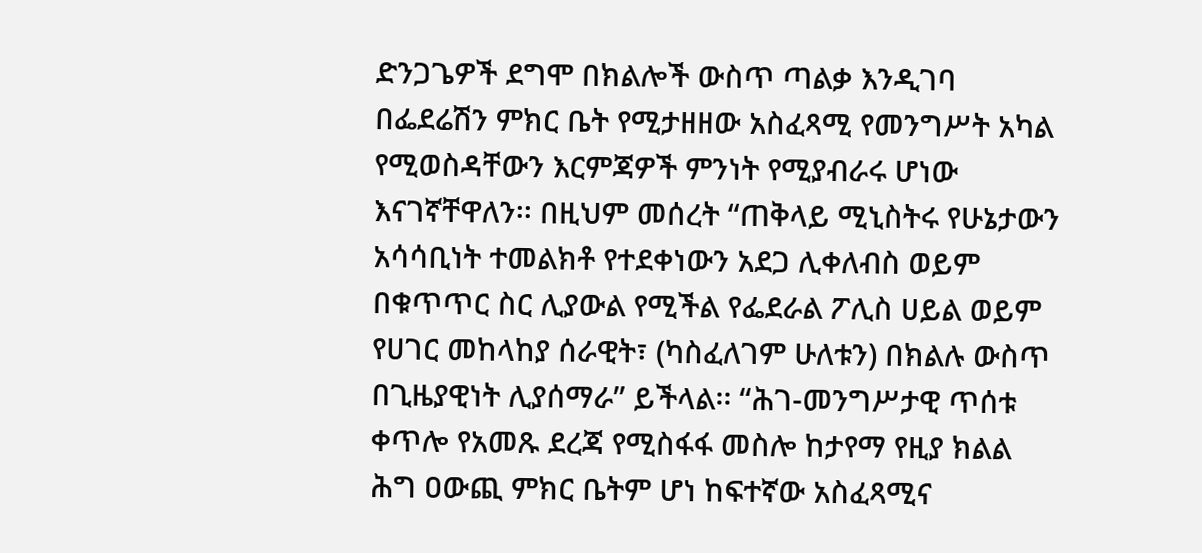ድንጋጌዎች ደግሞ በክልሎች ውስጥ ጣልቃ እንዲገባ በፌደሬሽን ምክር ቤት የሚታዘዘው አስፈጻሚ የመንግሥት አካል የሚወስዳቸውን እርምጃዎች ምንነት የሚያብራሩ ሆነው እናገኛቸዋለን፡፡ በዚህም መሰረት “ጠቅላይ ሚኒስትሩ የሁኔታውን አሳሳቢነት ተመልክቶ የተደቀነውን አደጋ ሊቀለብስ ወይም በቁጥጥር ስር ሊያውል የሚችል የፌደራል ፖሊስ ሀይል ወይም የሀገር መከላከያ ሰራዊት፣ (ካስፈለገም ሁለቱን) በክልሉ ውስጥ በጊዜያዊነት ሊያሰማራ” ይችላል፡፡ “ሕገ-መንግሥታዊ ጥሰቱ ቀጥሎ የአመጹ ደረጃ የሚስፋፋ መስሎ ከታየማ የዚያ ክልል ሕግ ዐውጪ ምክር ቤትም ሆነ ከፍተኛው አስፈጻሚና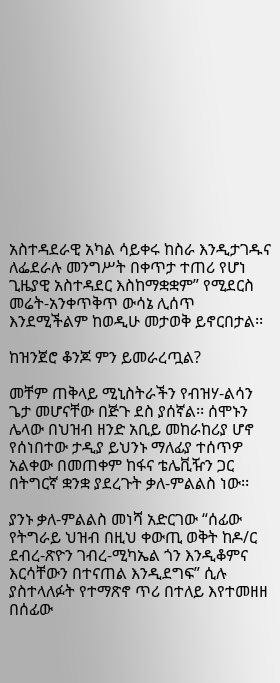አስተዳደራዊ አካል ሳይቀሩ ከስራ እንዲታገዱና ለፌደራሉ መንግሥት በቀጥታ ተጠሪ የሆነ ጊዜያዊ አስተዳደር እስከማቋቋም” የሚደርስ መሬት-አንቀጥቅጥ ውሳኔ ሊሰጥ እንደሚችልም ከወዲሁ መታወቅ ይኖርበታል፡፡

ከዝንጀሮ ቆንጆ ምን ይመራረጧል?

መቸም ጠቅላይ ሚኒስትራችን የብዝሃ-ልሳን ጌታ መሆናቸው በጅጉ ደስ ያሰኛል፡፡ ሰሞኑን ሌላው በህዝብ ዘንድ አቢይ መከራከሪያ ሆኖ የሰነበተው ታዲያ ይህንኑ ማለፊያ ተሰጥዎ አልቀው በመጠቀም ከፋና ቴሌቪዥን ጋር በትግርኛ ቋንቋ ያደረጉት ቃለ-ምልልስ ነው፡፡

ያንኑ ቃለ-ምልልስ መነሻ አድርገው “ሰፊው የትግራይ ህዝብ በዚህ ቀውጢ ወቅት ከዶ/ር ደብረ-ጽዮን ገብረ-ሚካኤል ጎን እንዲቆምና እርሳቸውን በተናጠል እንዲደግፍ” ሲሉ ያስተላለፉት የተማጽኖ ጥሪ በተለይ እየተመዘዘ በሰፊው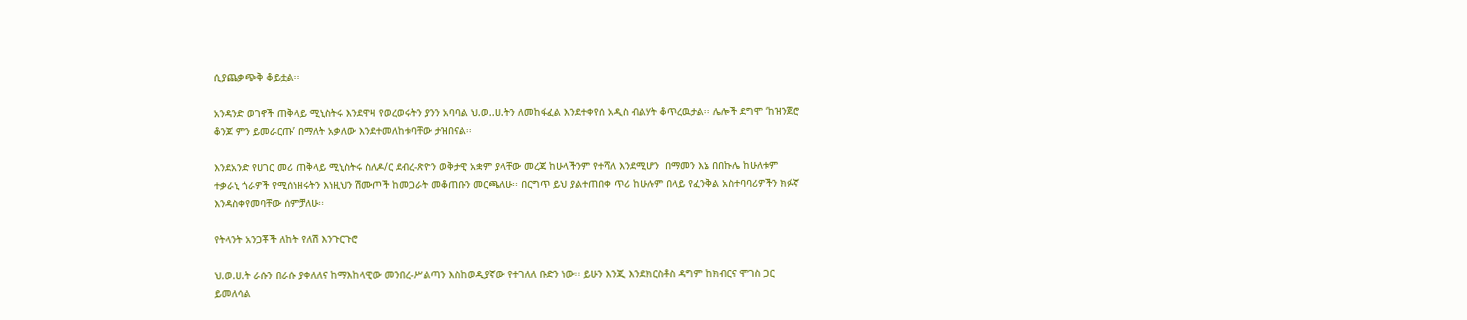ሲያጨቃጭቅ ቆይቷል፡፡

አንዳንድ ወገኖች ጠቅላይ ሚኒስትሩ እንደዋዛ የወረወሩትን ያንን አባባል ህ.ወ..ሀ.ትን ለመከፋፈል እንደተቀየሰ አዲስ ብልሃት ቆጥረዉታል፡፡ ሌሎች ደግሞ ‘ከዝንጀሮ ቆንጆ ምን ይመራርጡ’ በማለት አቃለው እንደተመለከቱባቸው ታዝበናል፡፡

እንደአንድ የሀገር መሪ ጠቅላይ ሚኒስትሩ ስለዶ/ር ደብረ-ጽዮን ወቅታዊ አቋም ያላቸው መረጃ ከሁላችንም የተሻለ እንደሚሆን  በማመን እኔ በበኩሌ ከሁለቱም ተቃራኒ ጎራዎች የሚሰነዘሩትን እነዚህን ሽሙጦች ከመጋራት መቆጠቡን መርጫለሁ፡፡ በርግጥ ይህ ያልተጠበቀ ጥሪ ከሁሉም በላይ የፈንቅል አስተባባሪዎችን ክፉኛ እንዳስቀየመባቸው ሰምቻለሁ፡፡

የትላንት አንጋቾች ለከት የለሽ እንጉርጉሮ

ህ.ወ.ሀ.ት ራሱን በራሱ ያቀለለና ከማእከላዊው መንበረ-ሥልጣን እስከወዲያኛው የተገለለ ቡድን ነው፡፡ ይሁን እንጂ እንደክርስቶስ ዳግም ከክብርና ሞገስ ጋር ይመለሳል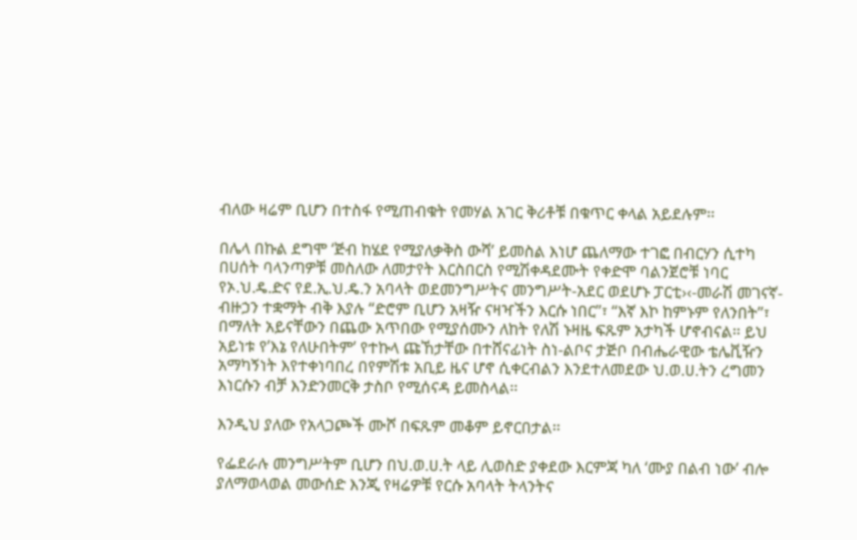ብለው ዛሬም ቢሆን በተስፋ የሚጠብቁት የመሃል አገር ቅሪቶቹ በቁጥር ቀላል አይደሉም፡፡

በሌላ በኩል ደግሞ ‘ጅብ ከሄደ የሚያለቃቅስ ውሻ’ ይመስል እነሆ ጨለማው ተገፎ በብርሃን ሲተካ በሀሰት ባላንጣዎቹ መስለው ለመታየት እርስበርስ የሚሽቀዳደሙት የቀድሞ ባልንጀሮቹ ነባር የኦ.ህ.ዴ.ድና የደ.ኢ.ህ.ዴ.ን አባላት ወደመንግሥትና መንግሥት-አደር ወደሆኑ ፓርቲ›‹-መራሽ መገናኛ-ብዙኃን ተቋማት ብቅ እያሉ “ድሮም ቢሆን አዛዥ ናዛዣችን እርሱ ነበር”፣ “እኛ እኮ ከምኑም የለንበት”፣ በማለት አይናቸውን በጨው አጥበው የሚያሰሙን ለከት የለሽ ኑዛዜ ፍጹም አታካች ሆኖብናል፡፡ ይህ አይነቱ የ’እኔ የለሁበትም’ የተኩላ ጩኸታቸው በተሸናፊነት ስነ-ልቦና ታጅቦ በብሔራዊው ቴሌቪዥን አማካኝነት እየተቀነባበረ በየምሽቱ አቢይ ዜና ሆኖ ሲቀርብልን እንደተለመደው ህ.ወ.ሀ.ትን ረግመን እነርሱን ብቻ እንድንመርቅ ታስቦ የሚሰናዳ ይመስላል፡፡

እንዲህ ያለው የአላጋጮች ሙሾ በፍጹም መቆም ይኖርበታል፡፡

የፌደራሉ መንግሥትም ቢሆን በህ.ወ.ሀ.ት ላይ ሊወስድ ያቀደው እርምጃ ካለ ‘ሙያ በልብ ነው’ ብሎ ያለማወላወል መውሰድ እንጂ የዛሬዎቹ የርሱ አባላት ትላንትና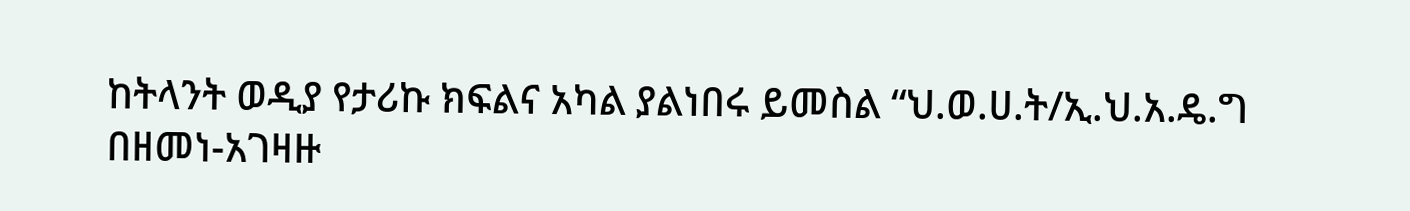ከትላንት ወዲያ የታሪኩ ክፍልና አካል ያልነበሩ ይመስል “ህ.ወ.ሀ.ት/ኢ.ህ.አ.ዴ.ግ በዘመነ-አገዛዙ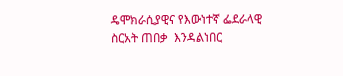ዴሞክራሲያዊና የእውነተኛ ፌደራላዊ ስርአት ጠበቃ  እንዳልነበር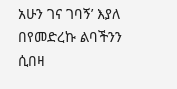አሁን ገና ገባኝ’ እያለ በየመድረኩ ልባችንን ሲበዛ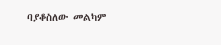ባያቆስለው መልካም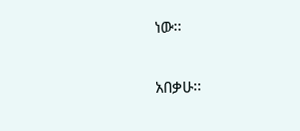ነው፡፡

አበቃሁ፡፡